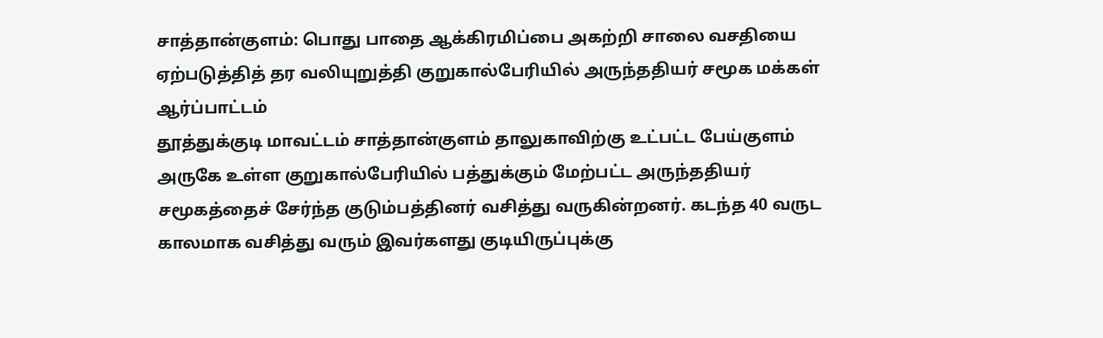சாத்தான்குளம்: பொது பாதை ஆக்கிரமிப்பை அகற்றி சாலை வசதியை ஏற்படுத்தித் தர வலியுறுத்தி குறுகால்பேரியில் அருந்ததியர் சமூக மக்கள் ஆர்ப்பாட்டம்
தூத்துக்குடி மாவட்டம் சாத்தான்குளம் தாலுகாவிற்கு உட்பட்ட பேய்குளம் அருகே உள்ள குறுகால்பேரியில் பத்துக்கும் மேற்பட்ட அருந்ததியர் சமூகத்தைச் சேர்ந்த குடும்பத்தினர் வசித்து வருகின்றனர். கடந்த 40 வருட காலமாக வசித்து வரும் இவர்களது குடியிருப்புக்கு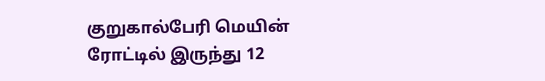குறுகால்பேரி மெயின் ரோட்டில் இருந்து 12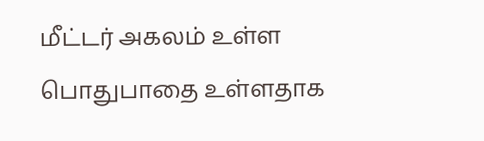மீட்டர் அகலம் உள்ள பொதுபாதை உள்ளதாக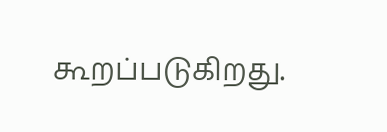கூறப்படுகிறது.